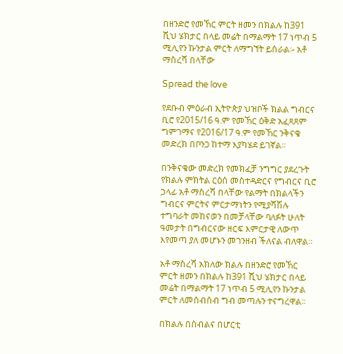በዘንድሮ የመኸር ምርት ዘመን በክልሉ ከ391 ሺህ ሄክታር በላይ መሬት በማልማት 17 ነጥብ 5 ሚሊየን ኩንታል ምርት ለማግኘት ይሰራል፡- አቶ ማስረሻ በላቸው

Spread the love

የደቡብ ምዕራብ ኢትዮጵያ ህዝቦች ክልል ግብርና ቢሮ የ2015/16 ዓ.ም የመኸር ዕቅድ አፈጻጸም ግምገማና የ2016/17 ዓ.ም የመኸር ንቅናቄ መድረክ በቦንጋ ከተማ እያካሄደ ይገኛል።

በንቅናቄው መድረክ የመክፈቻ ንግግር ያደረጉት የክልሉ ምክትል ርዕሰ መስተዳድርና የግብርና ቢሮ ኃላፊ አቶ ማስረሻ በላቸው የልማት በክልላችን ግብርና ምርትና ምርታማነትን የሚያሻሽሉ ተግባራት መከናወን በመቻላቸው ባለፉት ሁለት ዓመታት በግብርናው ዘርፍ እምርታዊ ለውጥ እየመጣ ያለ መሆኑን መገንዘብ ችለናል ብለዋል።

አቶ ማስረሻ አክለው ክልሉ በዘንድሮ የመኸር ምርት ዘመን በክልሉ ከ391 ሺህ ሄክታር በላይ መሬት በማልማት 17 ነጥብ 5 ሚሊየን ኩንታል ምርት ለመሰብሰብ ግብ መጣሉን ተናግረዋል።

በክልሉ በሰብልና በሆርቲ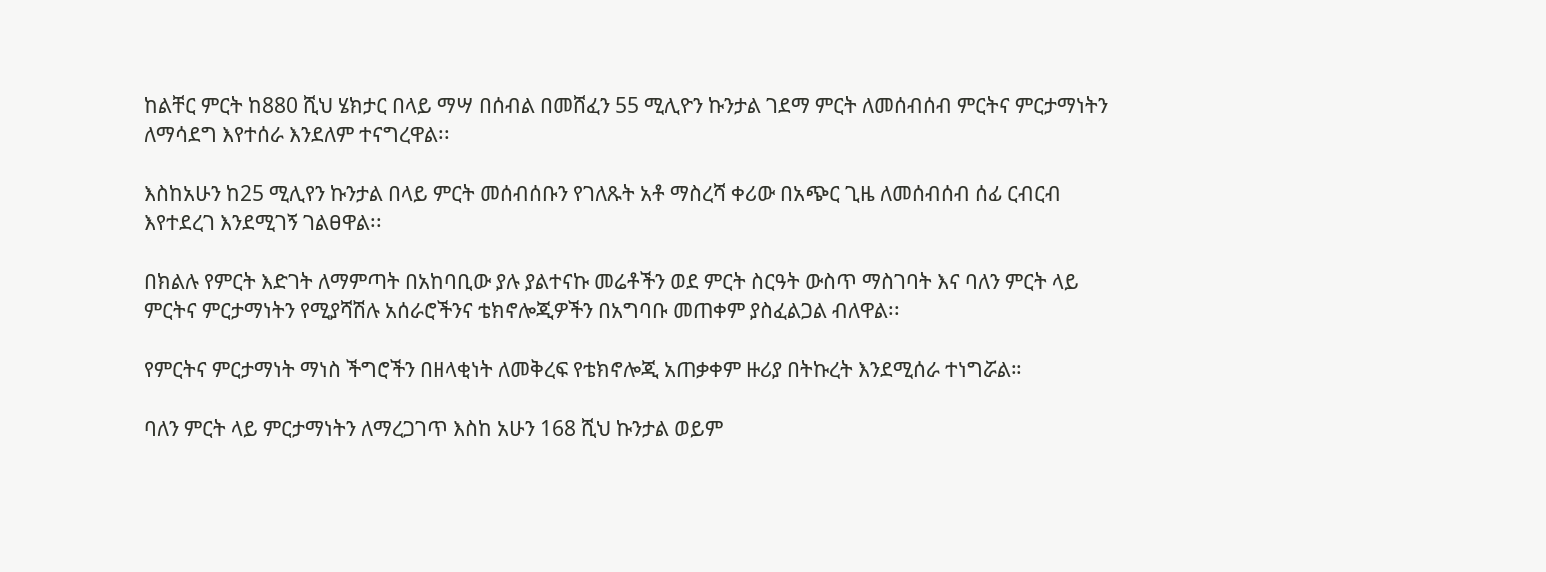ከልቸር ምርት ከ880 ሺህ ሄክታር በላይ ማሣ በሰብል በመሸፈን 55 ሚሊዮን ኩንታል ገደማ ምርት ለመሰብሰብ ምርትና ምርታማነትን ለማሳደግ እየተሰራ እንደለም ተናግረዋል፡፡

እስከአሁን ከ25 ሚሊየን ኩንታል በላይ ምርት መሰብሰቡን የገለጹት አቶ ማስረሻ ቀሪው በአጭር ጊዜ ለመሰብሰብ ሰፊ ርብርብ እየተደረገ እንደሚገኝ ገልፀዋል፡፡

በክልሉ የምርት እድገት ለማምጣት በአከባቢው ያሉ ያልተናኩ መሬቶችን ወደ ምርት ስርዓት ውስጥ ማስገባት እና ባለን ምርት ላይ ምርትና ምርታማነትን የሚያሻሽሉ አሰራሮችንና ቴክኖሎጂዎችን በአግባቡ መጠቀም ያስፈልጋል ብለዋል፡፡

የምርትና ምርታማነት ማነስ ችግሮችን በዘላቂነት ለመቅረፍ የቴክኖሎጂ አጠቃቀም ዙሪያ በትኩረት እንደሚሰራ ተነግሯል።

ባለን ምርት ላይ ምርታማነትን ለማረጋገጥ እስከ አሁን 168 ሺህ ኩንታል ወይም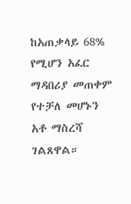ከአጠቃላይ 68% የሚሆን አፈር ማዳበሪያ መጠቀም የተቻለ መሆኑን አቶ ማስረሻ ገልጸዋል።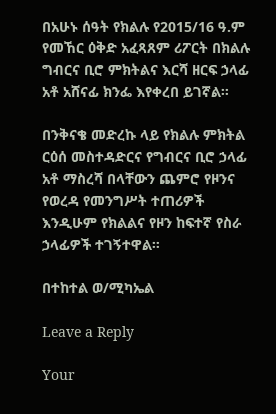በአሁኑ ሰዓት የክልሉ የ2015/16 ዓ.ም የመኸር ዕቅድ አፈጻጸም ሪፖርት በክልሉ ግብርና ቢሮ ምክትልና እርሻ ዘርፍ ኃላፊ አቶ አሸናፊ ክንፌ እየቀረበ ይገኛል፡፡

በንቅናቄ መድረኩ ላይ የክልሉ ምክትል ርዕሰ መስተዳድርና የግብርና ቢሮ ኃላፊ አቶ ማስረሻ በላቸውን ጨምሮ የዞንና የወረዳ የመንግሥት ተጠሪዎች እንዲሁም የክልልና የዞን ከፍተኛ የስራ ኃላፊዎች ተገኝተዋል።

በተከተል ወ/ሚካኤል

Leave a Reply

Your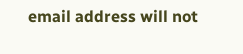email address will not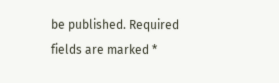be published. Required fields are marked *